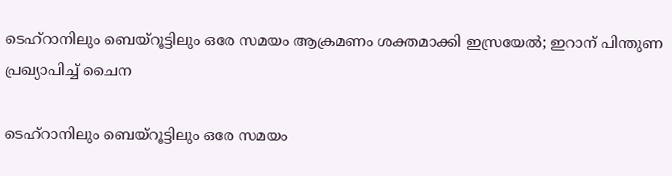ടെഹ്റാനിലും ബെയ്റൂട്ടിലും ഒരേ സമയം ആക്രമണം ശക്തമാക്കി ഇസ്രയേല്‍; ഇറാന് പിന്തുണ പ്രഖ്യാപിച്ച് ചൈന

ടെഹ്റാനിലും ബെയ്റൂട്ടിലും ഒരേ സമയം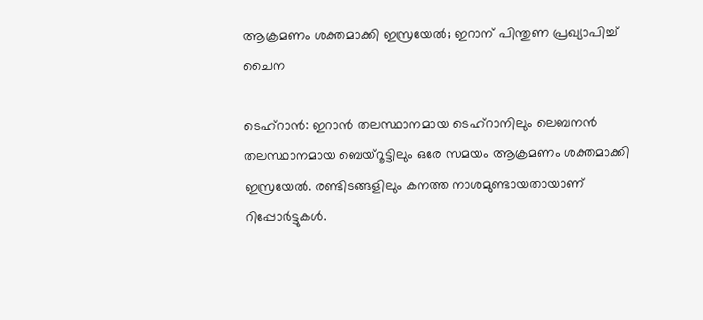ആക്രമണം ശക്തമാക്കി ഇസ്രയേല്‍; ഇറാന് പിന്തുണ പ്രഖ്യാപിച്ച് ചൈന

ടെഹ്റാന്‍: ഇറാന്‍ തലസ്ഥാനമായ ടെഹ്റാനിലും ലെബനന്‍ തലസ്ഥാനമായ ബെയ്റൂട്ടിലും ഒരേ സമയം ആക്രമണം ശക്തമാക്കി ഇസ്രയേല്‍. രണ്ടിടങ്ങളിലും കനത്ത നാശമുണ്ടായതായാണ് റിപ്പോര്‍ട്ടുകള്‍.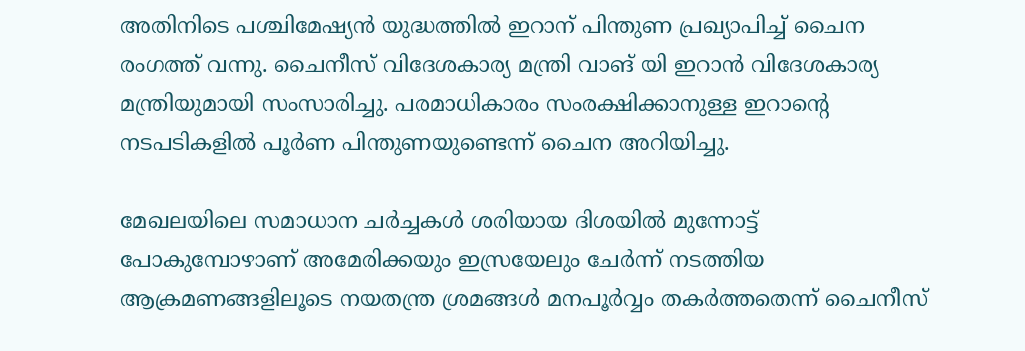അതിനിടെ പശ്ചിമേഷ്യന്‍ യുദ്ധത്തില്‍ ഇറാന് പിന്തുണ പ്രഖ്യാപിച്ച് ചൈന രംഗത്ത് വന്നു. ചൈനീസ് വിദേശകാര്യ മന്ത്രി വാങ് യി ഇറാന്‍ വിദേശകാര്യ മന്ത്രിയുമായി സംസാരിച്ചു. പരമാധികാരം സംരക്ഷിക്കാനുള്ള ഇറാന്റെ നടപടികളില്‍ പൂര്‍ണ പിന്തുണയുണ്ടെന്ന് ചൈന അറിയിച്ചു.

മേഖലയിലെ സമാധാന ചര്‍ച്ചകള്‍ ശരിയായ ദിശയില്‍ മുന്നോട്ട് പോകുമ്പോഴാണ് അമേരിക്കയും ഇസ്രയേലും ചേര്‍ന്ന് നടത്തിയ ആക്രമണങ്ങളിലൂടെ നയതന്ത്ര ശ്രമങ്ങള്‍ മനപൂര്‍വ്വം തകര്‍ത്തതെന്ന് ചൈനീസ്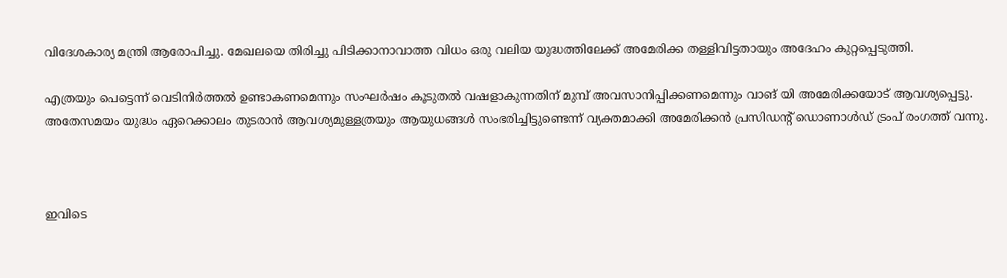വിദേശകാര്യ മന്ത്രി ആരോപിച്ചു. മേഖലയെ തിരിച്ചു പിടിക്കാനാവാത്ത വിധം ഒരു വലിയ യുദ്ധത്തിലേക്ക് അമേരിക്ക തള്ളിവിട്ടതായും അദേഹം കുറ്റപ്പെടുത്തി.

എത്രയും പെട്ടെന്ന് വെടിനിര്‍ത്തല്‍ ഉണ്ടാകണമെന്നും സംഘര്‍ഷം കൂടുതല്‍ വഷളാകുന്നതിന് മുമ്പ് അവസാനിപ്പിക്കണമെന്നും വാങ് യി അമേരിക്കയോട് ആവശ്യപ്പെട്ടു. അതേസമയം യുദ്ധം ഏറെക്കാലം തുടരാന്‍ ആവശ്യമുള്ളത്രയും ആയുധങ്ങള്‍ സംഭരിച്ചിട്ടുണ്ടെന്ന് വ്യക്തമാക്കി അമേരിക്കന്‍ പ്രസിഡന്റ് ഡൊണാള്‍ഡ് ട്രംപ് രംഗത്ത് വന്നു.



ഇവിടെ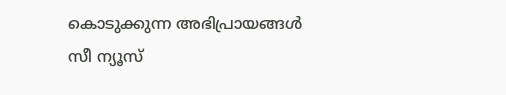കൊടുക്കുന്ന അഭിപ്രായങ്ങള്‍ സീ ന്യൂസ്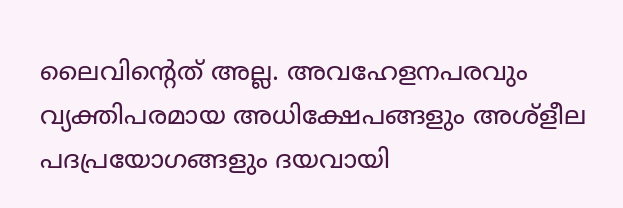ലൈവിന്റെത് അല്ല. അവഹേളനപരവും വ്യക്തിപരമായ അധിക്ഷേപങ്ങളും അശ്‌ളീല പദപ്രയോഗങ്ങളും ദയവായി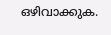ഒഴിവാക്കുക.